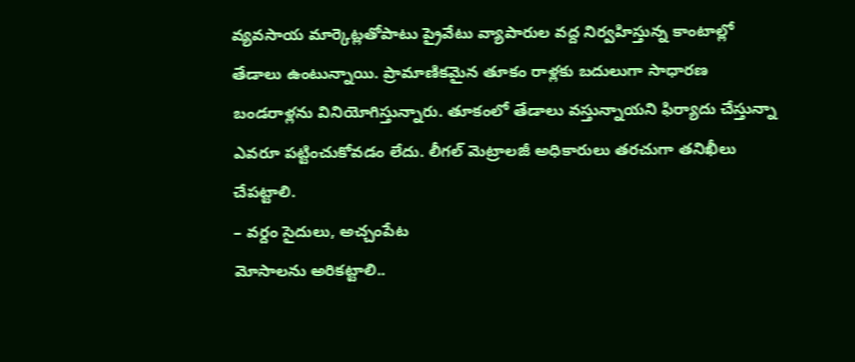వ్యవసాయ మార్కెట్లతోపాటు ప్రైవేటు వ్యాపారుల వద్ద నిర్వహిస్తున్న కాంటాల్లో తేడాలు ఉంటున్నాయి. ప్రామాణికమైన తూకం రాళ్లకు బదులుగా సాధారణ బండరాళ్లను వినియోగిస్తున్నారు. తూకంలో తేడాలు వస్తున్నాయని ఫిర్యాదు చేస్తున్నా ఎవరూ పట్టించుకోవడం లేదు. లీగల్ మెట్రాలజీ అధికారులు తరచుగా తనిఖీలు చేపట్టాలి.
– వర్దం సైదులు, అచ్చంపేట
మోసాలను అరికట్టాలి..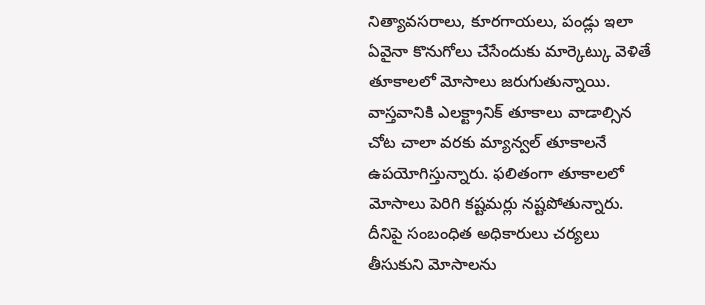నిత్యావసరాలు, కూరగాయలు, పండ్లు ఇలా ఏవైనా కొనుగోలు చేసేందుకు మార్కెట్కు వెళితే తూకాలలో మోసాలు జరుగుతున్నాయి. వాస్తవానికి ఎలక్ట్రానిక్ తూకాలు వాడాల్సిన చోట చాలా వరకు మ్యాన్వల్ తూకాలనే ఉపయోగిస్తున్నారు. ఫలితంగా తూకాలలో మోసాలు పెరిగి కష్టమర్లు నష్టపోతున్నారు. దీనిపై సంబంధిత అధికారులు చర్యలు తీసుకుని మోసాలను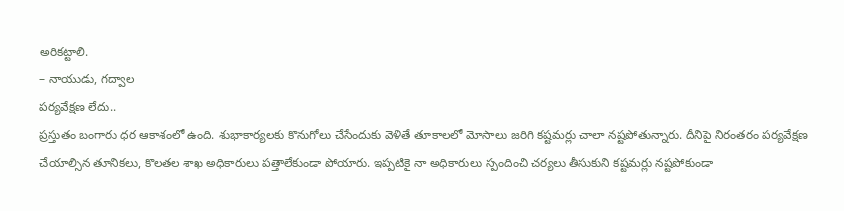అరికట్టాలి.
– నాయుడు, గద్వాల
పర్యవేక్షణ లేదు..
ప్రస్తుతం బంగారు ధర ఆకాశంలో ఉంది. శుభాకార్యలకు కొనుగోలు చేసేందుకు వెళితే తూకాలలో మోసాలు జరిగి కష్టమర్లు చాలా నష్టపోతున్నారు. దీనిపై నిరంతరం పర్యవేక్షణ చేయాల్సిన తూనికలు, కొలతల శాఖ అధికారులు పత్తాలేకుండా పోయారు. ఇప్పటికై నా అధికారులు స్పందించి చర్యలు తీసుకుని కష్టమర్లు నష్టపోకుండా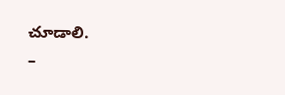చూడాలి.
–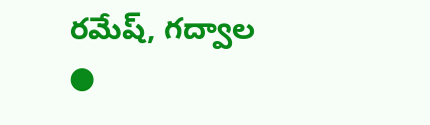రమేష్, గద్వాల
●